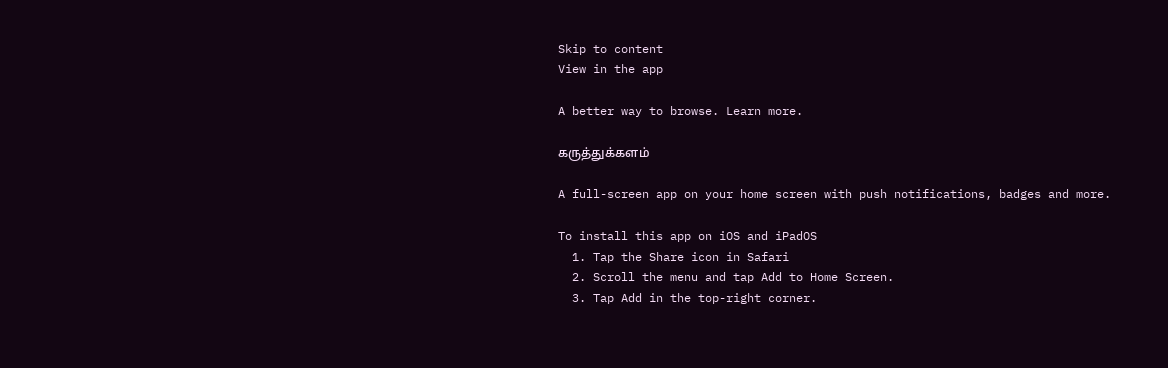Skip to content
View in the app

A better way to browse. Learn more.

கருத்துக்களம்

A full-screen app on your home screen with push notifications, badges and more.

To install this app on iOS and iPadOS
  1. Tap the Share icon in Safari
  2. Scroll the menu and tap Add to Home Screen.
  3. Tap Add in the top-right corner.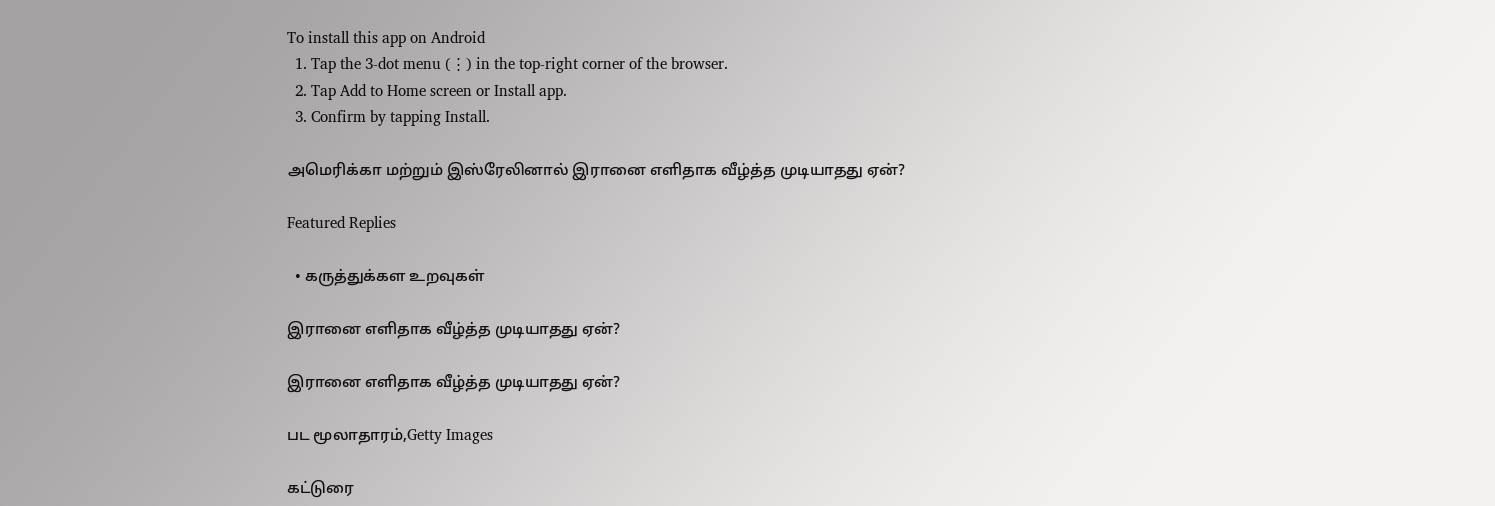To install this app on Android
  1. Tap the 3-dot menu (⋮) in the top-right corner of the browser.
  2. Tap Add to Home screen or Install app.
  3. Confirm by tapping Install.

அமெரிக்கா மற்றும் இஸ்ரேலினால் இரானை எளிதாக வீழ்த்த முடியாதது ஏன்?

Featured Replies

  • கருத்துக்கள உறவுகள்

இரானை எளிதாக வீழ்த்த முடியாதது ஏன்?

இரானை எளிதாக வீழ்த்த முடியாதது ஏன்?

பட மூலாதாரம்,Getty Images

கட்டுரை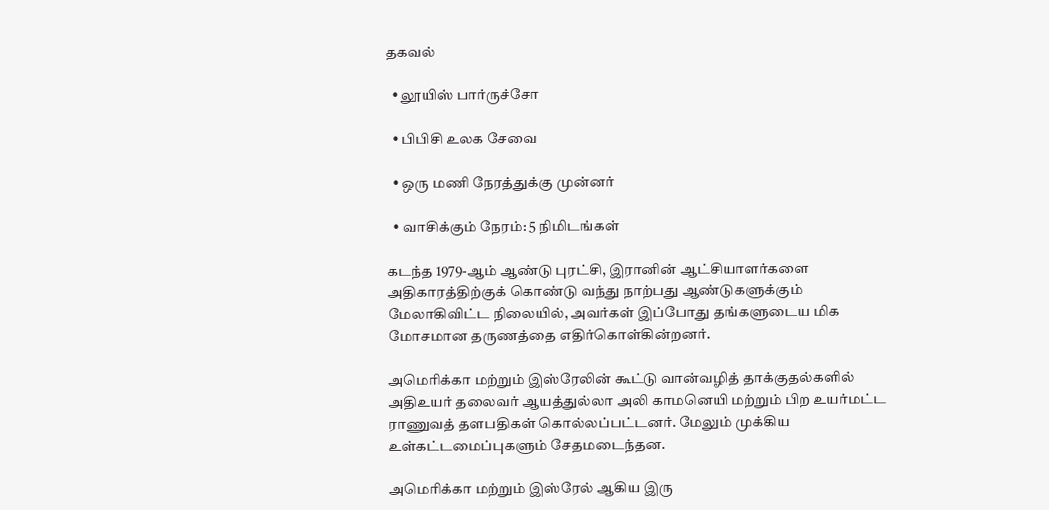தகவல்

  • லூயிஸ் பார்ருச்சோ

  • பிபிசி உலக சேவை

  • ஒரு மணி நேரத்துக்கு முன்னர்

  • வாசிக்கும் நேரம்: 5 நிமிடங்கள்

கடந்த 1979-ஆம் ஆண்டு புரட்சி, இரானின் ஆட்சியாளர்களை அதிகாரத்திற்குக் கொண்டு வந்து நாற்பது ஆண்டுகளுக்கும் மேலாகிவிட்ட நிலையில், அவர்கள் இப்போது தங்களுடைய மிக மோசமான தருணத்தை எதிர்கொள்கின்றனர்.

அமெரிக்கா மற்றும் இஸ்ரேலின் கூட்டு வான்வழித் தாக்குதல்களில் அதிஉயர் தலைவர் ஆயத்துல்லா அலி காமனெயி மற்றும் பிற உயர்மட்ட ராணுவத் தளபதிகள் கொல்லப்பட்டனர். மேலும் முக்கிய உள்கட்டமைப்புகளும் சேதமடைந்தன.

அமெரிக்கா மற்றும் இஸ்ரேல் ஆகிய இரு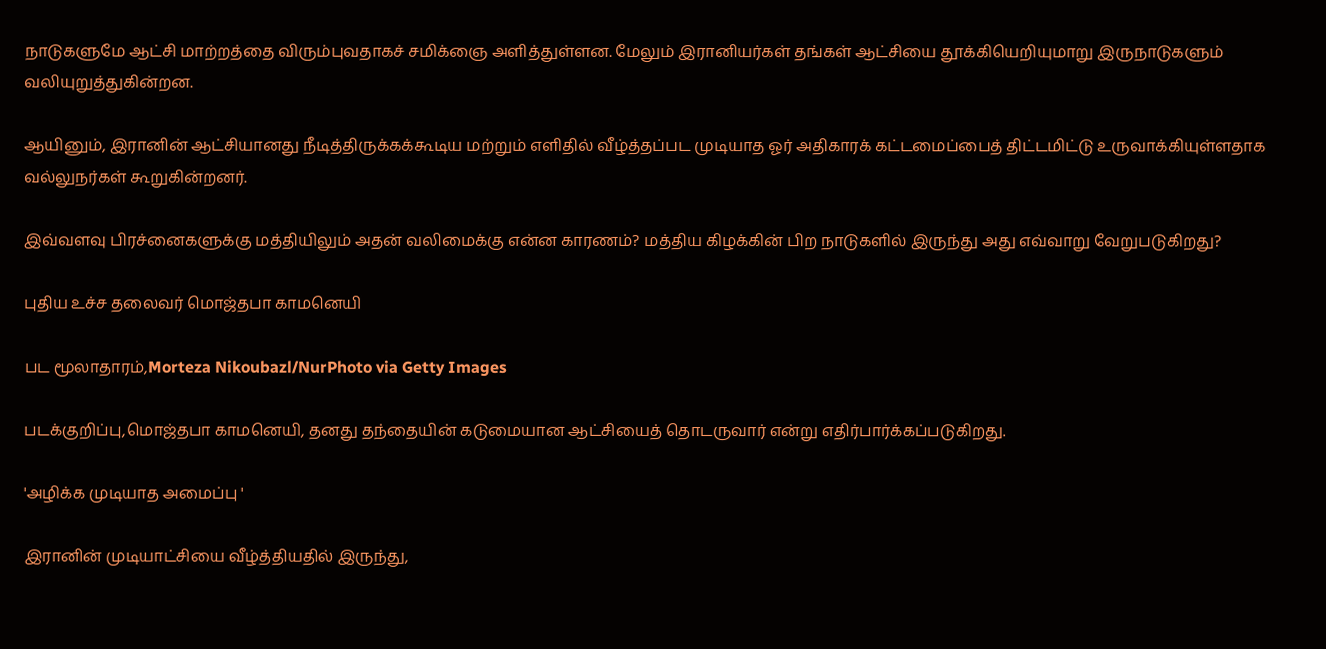நாடுகளுமே ஆட்சி மாற்றத்தை விரும்புவதாகச் சமிக்ஞை அளித்துள்ளன. மேலும் இரானியர்கள் தங்கள் ஆட்சியை தூக்கியெறியுமாறு இருநாடுகளும் வலியுறுத்துகின்றன.

ஆயினும், இரானின் ஆட்சியானது நீடித்திருக்கக்கூடிய மற்றும் எளிதில் வீழ்த்தப்பட முடியாத ஓர் அதிகாரக் கட்டமைப்பைத் திட்டமிட்டு உருவாக்கியுள்ளதாக வல்லுநர்கள் கூறுகின்றனர்.

இவ்வளவு பிரச்னைகளுக்கு மத்தியிலும் அதன் வலிமைக்கு என்ன காரணம்? மத்திய கிழக்கின் பிற நாடுகளில் இருந்து அது எவ்வாறு வேறுபடுகிறது?

புதிய உச்ச தலைவர் மொஜ்தபா காமனெயி

பட மூலாதாரம்,Morteza Nikoubazl/NurPhoto via Getty Images

படக்குறிப்பு,மொஜ்தபா காமனெயி, தனது தந்தையின் கடுமையான ஆட்சியைத் தொடருவார் என்று எதிர்பார்க்கப்படுகிறது.

'அழிக்க முடியாத அமைப்பு '

இரானின் முடியாட்சியை வீழ்த்தியதில் இருந்து,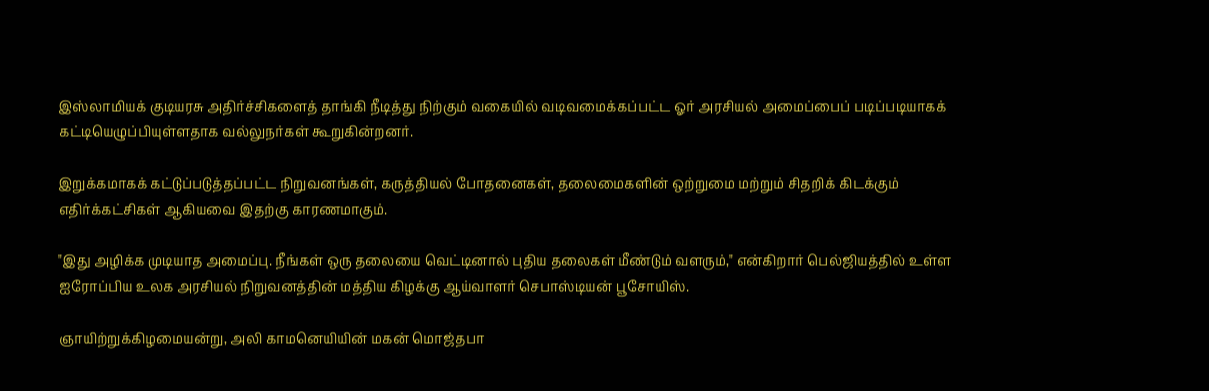இஸ்லாமியக் குடியரசு அதிர்ச்சிகளைத் தாங்கி நீடித்து நிற்கும் வகையில் வடிவமைக்கப்பட்ட ஓர் அரசியல் அமைப்பைப் படிப்படியாகக் கட்டியெழுப்பியுள்ளதாக வல்லுநர்கள் கூறுகின்றனர்.

இறுக்கமாகக் கட்டுப்படுத்தப்பட்ட நிறுவனங்கள், கருத்தியல் போதனைகள், தலைமைகளின் ஒற்றுமை மற்றும் சிதறிக் கிடக்கும் எதிர்க்கட்சிகள் ஆகியவை இதற்கு காரணமாகும்.

"இது அழிக்க முடியாத அமைப்பு. நீங்கள் ஒரு தலையை வெட்டினால் புதிய தலைகள் மீண்டும் வளரும்," என்கிறார் பெல்ஜியத்தில் உள்ள ஐரோப்பிய உலக அரசியல் நிறுவனத்தின் மத்திய கிழக்கு ஆய்வாளர் செபாஸ்டியன் பூசோயிஸ்.

ஞாயிற்றுக்கிழமையன்று, அலி காமனெயியின் மகன் மொஜ்தபா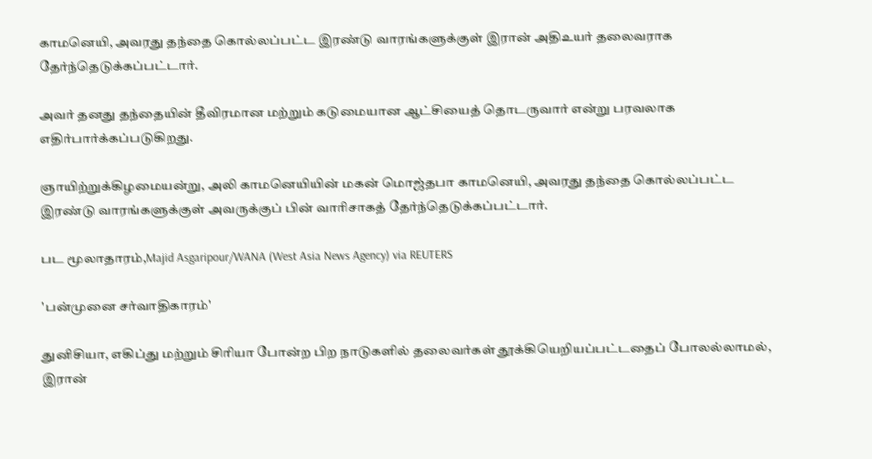காமனெயி, அவரது தந்தை கொல்லப்பட்ட இரண்டு வாரங்களுக்குள் இரான் அதிஉயர் தலைவராக தேர்ந்தெடுக்கப்பட்டார்.

அவர் தனது தந்தையின் தீவிரமான மற்றும் கடுமையான ஆட்சியைத் தொடருவார் என்று பரவலாக எதிர்பார்க்கப்படுகிறது.

ஞாயிற்றுக்கிழமையன்று, அலி காமனெயியின் மகன் மொஜ்தபா காமனெயி, அவரது தந்தை கொல்லப்பட்ட இரண்டு வாரங்களுக்குள் அவருக்குப் பின் வாரிசாகத் தேர்ந்தெடுக்கப்பட்டார்.

பட மூலாதாரம்,Majid Asgaripour/WANA (West Asia News Agency) via REUTERS

'பன்முனை சர்வாதிகாரம்'

துனிசியா, எகிப்து மற்றும் சிரியா போன்ற பிற நாடுகளில் தலைவர்கள் தூக்கியெறியப்பட்டதைப் போலல்லாமல், இரான்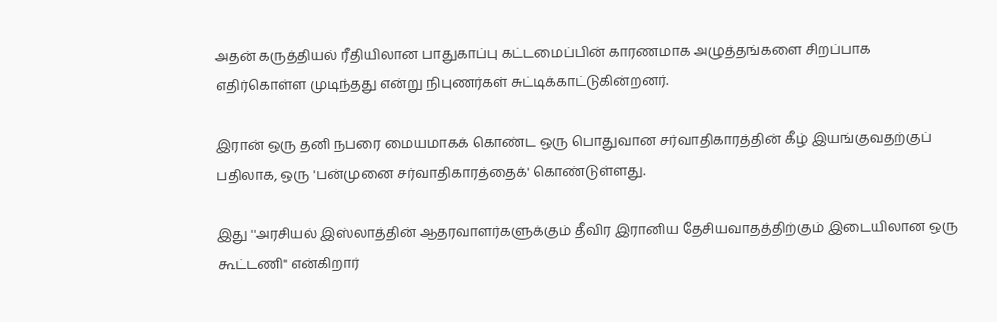அதன் கருத்தியல் ரீதியிலான பாதுகாப்பு கட்டமைப்பின் காரணமாக அழுத்தங்களை சிறப்பாக எதிர்கொள்ள முடிந்தது என்று நிபுணர்கள் சுட்டிக்காட்டுகின்றனர்.

இரான் ஒரு தனி நபரை மையமாகக் கொண்ட ஒரு பொதுவான சர்வாதிகாரத்தின் கீழ் இயங்குவதற்குப் பதிலாக, ஒரு 'பன்முனை சர்வாதிகாரத்தைக்' கொண்டுள்ளது.

இது ''அரசியல் இஸ்லாத்தின் ஆதரவாளர்களுக்கும் தீவிர இரானிய தேசியவாதத்திற்கும் இடையிலான ஒரு கூட்டணி" என்கிறார்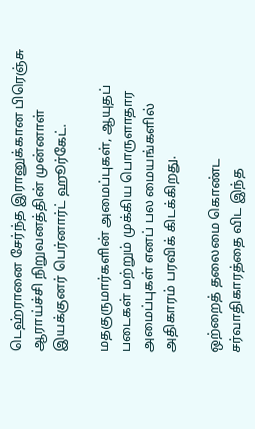டெஹ்ரானை சேர்ந்த இரானுக்கான பிரெஞ்சு ஆராய்ச்சி நிறுவனத்தின் முன்னாள் இயக்குனர் பெர்னார்ட் ஹூர்கேட்.

மதகுருமார்களின் அமைப்புகள், ஆயுதப் படைகள் மற்றும் முக்கிய பொருளாதார அமைப்புகள் எனப் பல மையங்களில் அதிகாரம் பரவிக் கிடக்கிறது.

ஒற்றைத் தலைமை கொண்ட சர்வாதிகாரத்தை விட இந்த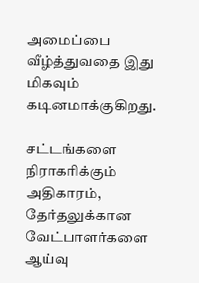அமைப்பை வீழ்த்துவதை இது மிகவும் கடினமாக்குகிறது.

சட்டங்களை நிராகரிக்கும் அதிகாரம், தேர்தலுக்கான வேட்பாளர்களை ஆய்வு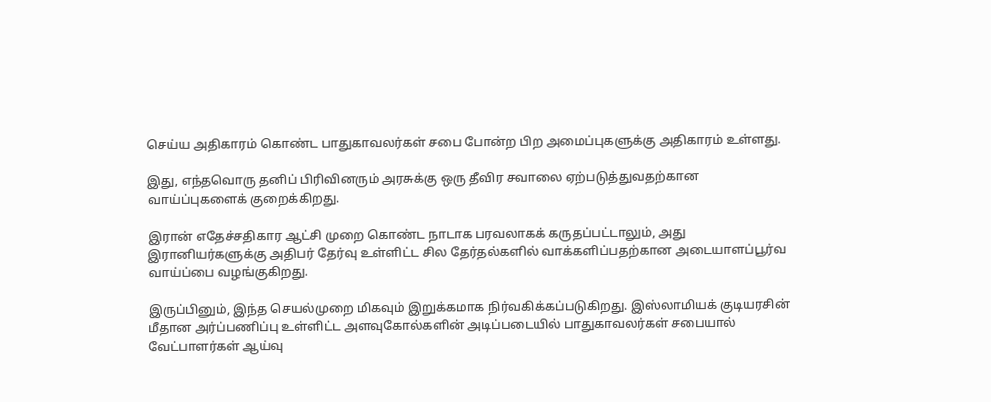செய்ய அதிகாரம் கொண்ட பாதுகாவலர்கள் சபை போன்ற பிற அமைப்புகளுக்கு அதிகாரம் உள்ளது.

இது, எந்தவொரு தனிப் பிரிவினரும் அரசுக்கு ஒரு தீவிர சவாலை ஏற்படுத்துவதற்கான வாய்ப்புகளைக் குறைக்கிறது.

இரான் எதேச்சதிகார ஆட்சி முறை கொண்ட நாடாக பரவலாகக் கருதப்பட்டாலும், அது இரானியர்களுக்கு அதிபர் தேர்வு உள்ளிட்ட சில தேர்தல்களில் வாக்களிப்பதற்கான அடையாளப்பூர்வ வாய்ப்பை வழங்குகிறது.

இருப்பினும், இந்த செயல்முறை மிகவும் இறுக்கமாக நிர்வகிக்கப்படுகிறது. இஸ்லாமியக் குடியரசின் மீதான அர்ப்பணிப்பு உள்ளிட்ட அளவுகோல்களின் அடிப்படையில் பாதுகாவலர்கள் சபையால் வேட்பாளர்கள் ஆய்வு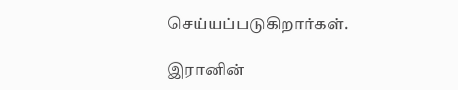செய்யப்படுகிறார்கள்.

இரானின்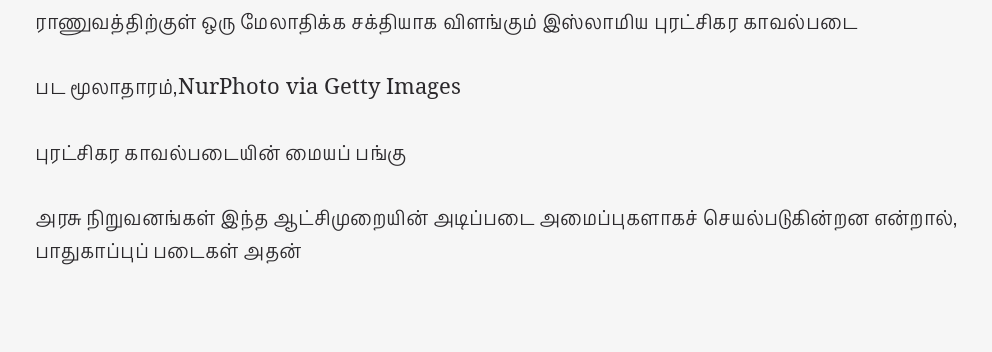ராணுவத்திற்குள் ஒரு மேலாதிக்க சக்தியாக விளங்கும் இஸ்லாமிய புரட்சிகர காவல்படை

பட மூலாதாரம்,NurPhoto via Getty Images

புரட்சிகர காவல்படையின் மையப் பங்கு

அரசு நிறுவனங்கள் இந்த ஆட்சிமுறையின் அடிப்படை அமைப்புகளாகச் செயல்படுகின்றன என்றால், பாதுகாப்புப் படைகள் அதன்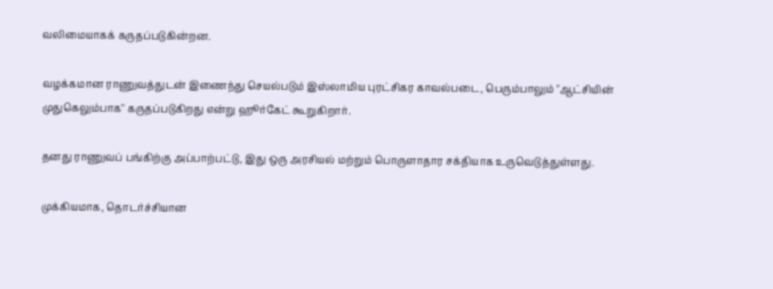வலிமையாகக் கருதப்படுகின்றன.

வழக்கமான ராணுவத்துடன் இணைந்து செயல்படும் இஸ்லாமிய புரட்சிகர காவல்படை, பெரும்பாலும் "ஆட்சியின் முதுகெலும்பாக" கருதப்படுகிறது என்று ஹூர்கேட் கூறுகிறார்.

தனது ராணுவப் பங்கிற்கு அப்பாற்பட்டு, இது ஒரு அரசியல் மற்றும் பொருளாதார சக்தியாக உருவெடுத்துள்ளது.

முக்கியமாக, தொடர்ச்சியான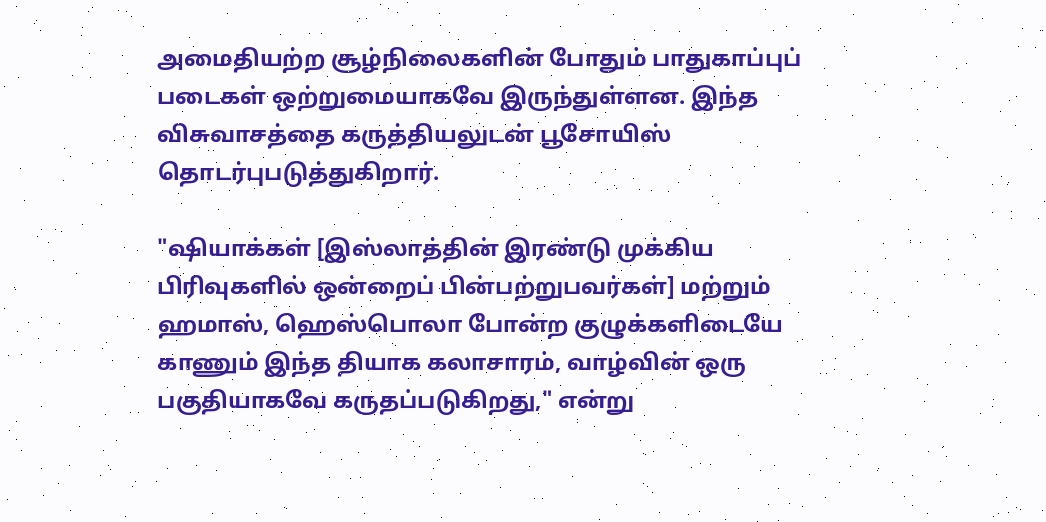அமைதியற்ற சூழ்நிலைகளின் போதும் பாதுகாப்புப் படைகள் ஒற்றுமையாகவே இருந்துள்ளன. இந்த விசுவாசத்தை கருத்தியலுடன் பூசோயிஸ் தொடர்புபடுத்துகிறார்.

"ஷியாக்கள் [இஸ்லாத்தின் இரண்டு முக்கிய பிரிவுகளில் ஒன்றைப் பின்பற்றுபவர்கள்] மற்றும் ஹமாஸ், ஹெஸ்பொலா போன்ற குழுக்களிடையே காணும் இந்த தியாக கலாசாரம், வாழ்வின் ஒரு பகுதியாகவே கருதப்படுகிறது," என்று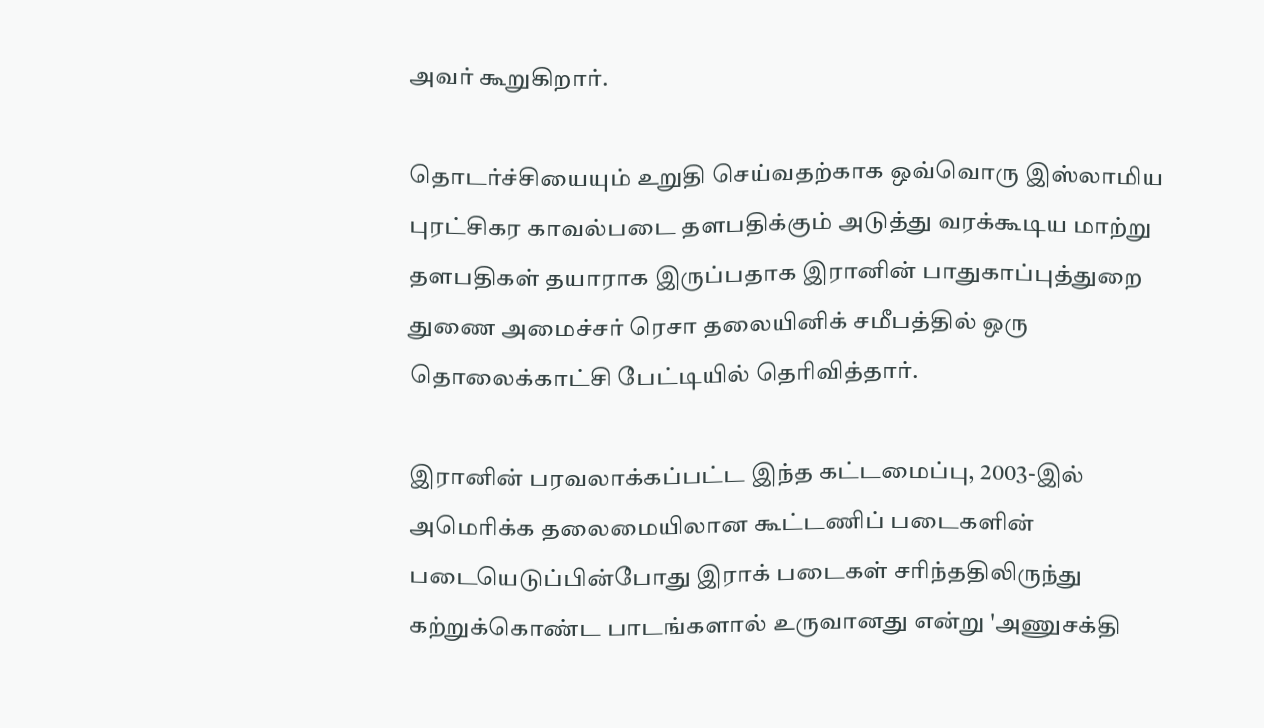அவர் கூறுகிறார்.

தொடர்ச்சியையும் உறுதி செய்வதற்காக ஒவ்வொரு இஸ்லாமிய புரட்சிகர காவல்படை தளபதிக்கும் அடுத்து வரக்கூடிய மாற்று தளபதிகள் தயாராக இருப்பதாக இரானின் பாதுகாப்புத்துறை துணை அமைச்சர் ரெசா தலையினிக் சமீபத்தில் ஒரு தொலைக்காட்சி பேட்டியில் தெரிவித்தார்.

இரானின் பரவலாக்கப்பட்ட இந்த கட்டமைப்பு, 2003-இல் அமெரிக்க தலைமையிலான கூட்டணிப் படைகளின் படையெடுப்பின்போது இராக் படைகள் சரிந்ததிலிருந்து கற்றுக்கொண்ட பாடங்களால் உருவானது என்று 'அணுசக்தி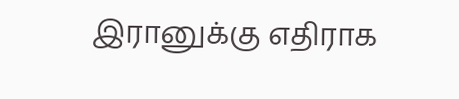இரானுக்கு எதிராக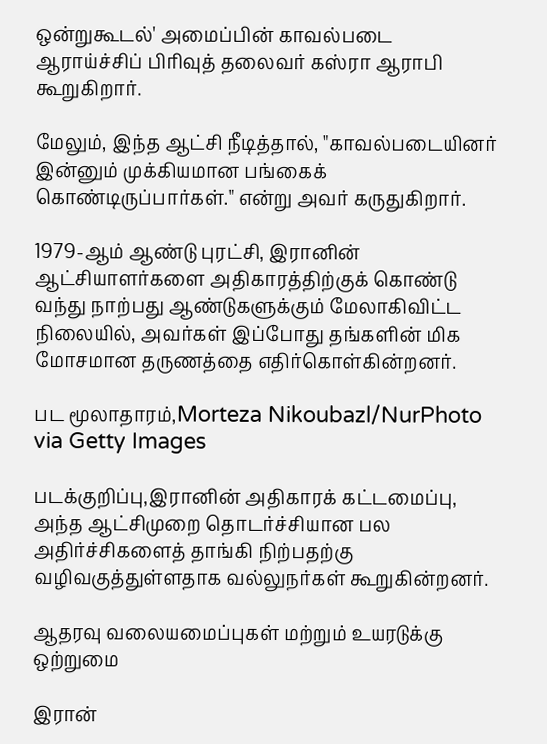ஒன்றுகூடல்' அமைப்பின் காவல்படை ஆராய்ச்சிப் பிரிவுத் தலைவர் கஸ்ரா ஆராபி கூறுகிறார்.

மேலும், இந்த ஆட்சி நீடித்தால், "காவல்படையினர் இன்னும் முக்கியமான பங்கைக் கொண்டிருப்பார்கள்." என்று அவர் கருதுகிறார்.

1979-ஆம் ஆண்டு புரட்சி, இரானின் ஆட்சியாளர்களை அதிகாரத்திற்குக் கொண்டு வந்து நாற்பது ஆண்டுகளுக்கும் மேலாகிவிட்ட நிலையில், அவர்கள் இப்போது தங்களின் மிக மோசமான தருணத்தை எதிர்கொள்கின்றனர்.

பட மூலாதாரம்,Morteza Nikoubazl/NurPhoto via Getty Images

படக்குறிப்பு,இரானின் அதிகாரக் கட்டமைப்பு, அந்த ஆட்சிமுறை தொடர்ச்சியான பல அதிர்ச்சிகளைத் தாங்கி நிற்பதற்கு வழிவகுத்துள்ளதாக வல்லுநர்கள் கூறுகின்றனர்.

ஆதரவு வலையமைப்புகள் மற்றும் உயரடுக்கு ஒற்றுமை

இரான்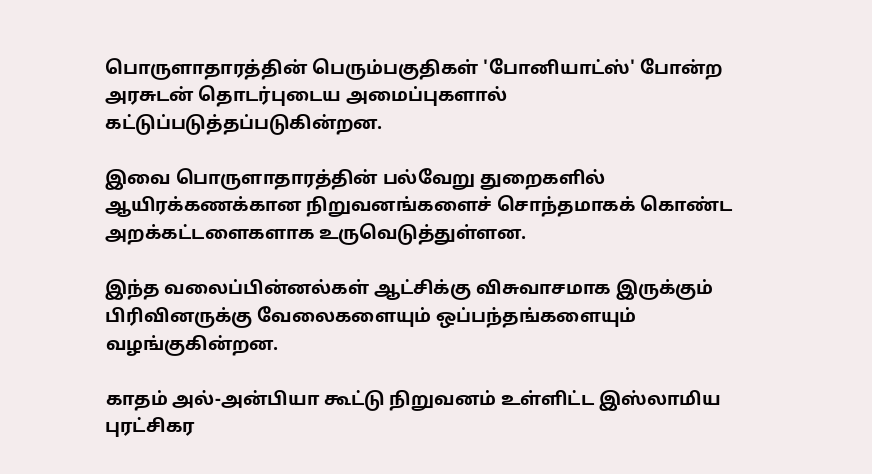பொருளாதாரத்தின் பெரும்பகுதிகள் 'போனியாட்ஸ்' போன்ற அரசுடன் தொடர்புடைய அமைப்புகளால் கட்டுப்படுத்தப்படுகின்றன.

இவை பொருளாதாரத்தின் பல்வேறு துறைகளில் ஆயிரக்கணக்கான நிறுவனங்களைச் சொந்தமாகக் கொண்ட அறக்கட்டளைகளாக உருவெடுத்துள்ளன.

இந்த வலைப்பின்னல்கள் ஆட்சிக்கு விசுவாசமாக இருக்கும் பிரிவினருக்கு வேலைகளையும் ஒப்பந்தங்களையும் வழங்குகின்றன.

காதம் அல்-அன்பியா கூட்டு நிறுவனம் உள்ளிட்ட இஸ்லாமிய புரட்சிகர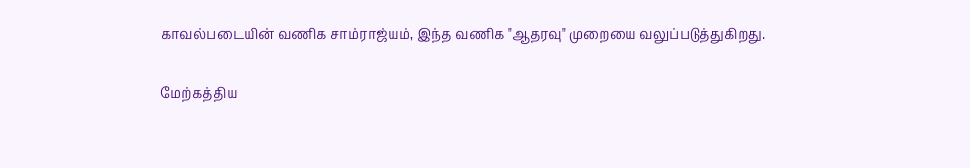காவல்படையின் வணிக சாம்ராஜ்யம், இந்த வணிக "ஆதரவு" முறையை வலுப்படுத்துகிறது.

மேற்கத்திய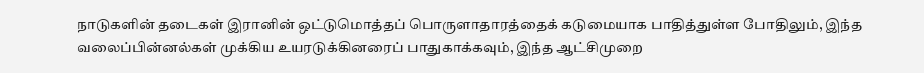நாடுகளின் தடைகள் இரானின் ஒட்டுமொத்தப் பொருளாதாரத்தைக் கடுமையாக பாதித்துள்ள போதிலும், இந்த வலைப்பின்னல்கள் முக்கிய உயரடுக்கினரைப் பாதுகாக்கவும், இந்த ஆட்சிமுறை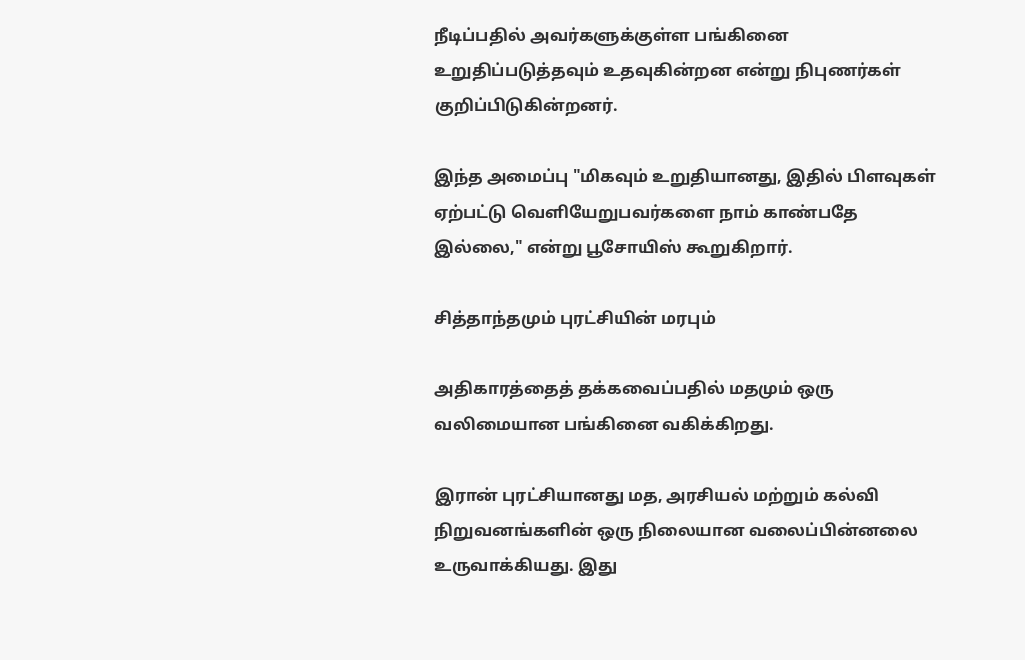நீடிப்பதில் அவர்களுக்குள்ள பங்கினை உறுதிப்படுத்தவும் உதவுகின்றன என்று நிபுணர்கள் குறிப்பிடுகின்றனர்.

இந்த அமைப்பு "மிகவும் உறுதியானது, இதில் பிளவுகள் ஏற்பட்டு வெளியேறுபவர்களை நாம் காண்பதே இல்லை," என்று பூசோயிஸ் கூறுகிறார்.

சித்தாந்தமும் புரட்சியின் மரபும்

அதிகாரத்தைத் தக்கவைப்பதில் மதமும் ஒரு வலிமையான பங்கினை வகிக்கிறது.

இரான் புரட்சியானது மத, அரசியல் மற்றும் கல்வி நிறுவனங்களின் ஒரு நிலையான வலைப்பின்னலை உருவாக்கியது. இது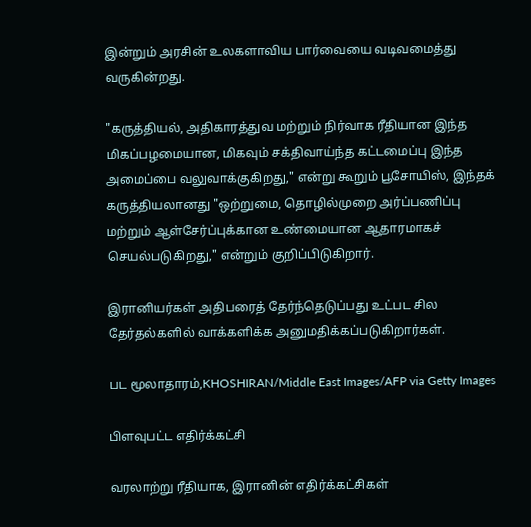இன்றும் அரசின் உலகளாவிய பார்வையை வடிவமைத்து வருகின்றது.

"கருத்தியல், அதிகாரத்துவ மற்றும் நிர்வாக ரீதியான இந்த மிகப்பழமையான, மிகவும் சக்திவாய்ந்த கட்டமைப்பு இந்த அமைப்பை வலுவாக்குகிறது," என்று கூறும் பூசோயிஸ், இந்தக் கருத்தியலானது "ஒற்றுமை, தொழில்முறை அர்ப்பணிப்பு மற்றும் ஆள்சேர்ப்புக்கான உண்மையான ஆதாரமாகச் செயல்படுகிறது," என்றும் குறிப்பிடுகிறார்.

இரானியர்கள் அதிபரைத் தேர்ந்தெடுப்பது உட்பட சில தேர்தல்களில் வாக்களிக்க அனுமதிக்கப்படுகிறார்கள்.

பட மூலாதாரம்,KHOSHIRAN/Middle East Images/AFP via Getty Images

பிளவுபட்ட எதிர்க்கட்சி

வரலாற்று ரீதியாக, இரானின் எதிர்க்கட்சிகள்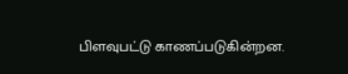பிளவுபட்டு காணப்படுகின்றன.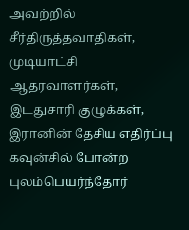அவற்றில் சீர்திருத்தவாதிகள், முடியாட்சி ஆதரவாளர்கள், இடதுசாரி குழுக்கள், இரானின் தேசிய எதிர்ப்பு கவுன்சில் போன்ற புலம்பெயர்ந்தோர்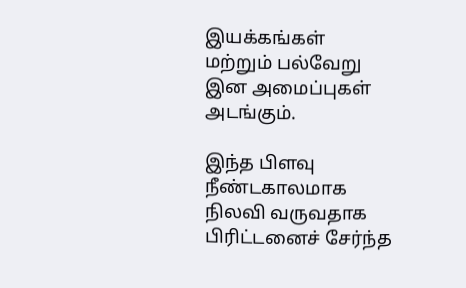இயக்கங்கள் மற்றும் பல்வேறு இன அமைப்புகள் அடங்கும்.

இந்த பிளவு நீண்டகாலமாக நிலவி வருவதாக பிரிட்டனைச் சேர்ந்த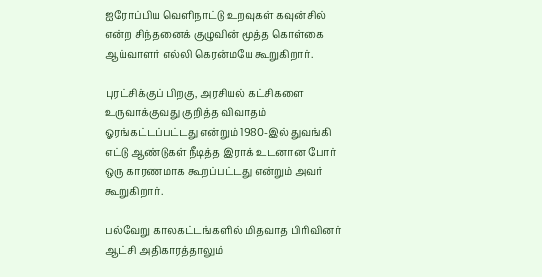ஐரோப்பிய வெளிநாட்டு உறவுகள் கவுன்சில் என்ற சிந்தனைக் குழுவின் மூத்த கொள்கை ஆய்வாளர் எல்லி கெரன்மயே கூறுகிறார்.

புரட்சிக்குப் பிறகு, அரசியல் கட்சிகளை உருவாக்குவது குறித்த விவாதம் ஓரங்கட்டப்பட்டது என்றும் 1980-இல் துவங்கி எட்டு ஆண்டுகள் நீடித்த இராக் உடனான போர் ஒரு காரணமாக கூறப்பட்டது என்றும் அவர் கூறுகிறார்.

பல்வேறு காலகட்டங்களில் மிதவாத பிரிவினர் ஆட்சி அதிகாரத்தாலும்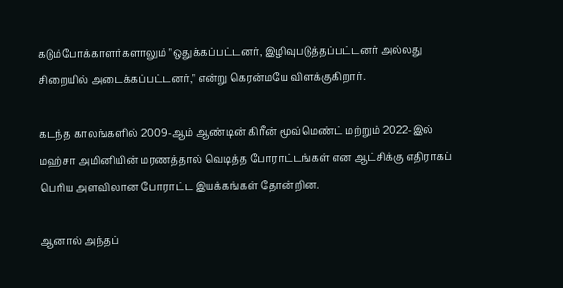கடும்போக்காளர்களாலும் "ஒதுக்கப்பட்டனர், இழிவுபடுத்தப்பட்டனர் அல்லது சிறையில் அடைக்கப்பட்டனர்," என்று கெரன்மயே விளக்குகிறார்.

கடந்த காலங்களில் 2009-ஆம் ஆண்டின் கிரீன் மூவ்மெண்ட் மற்றும் 2022-இல் மஹ்சா அமினியின் மரணத்தால் வெடித்த போராட்டங்கள் என ஆட்சிக்கு எதிராகப் பெரிய அளவிலான போராட்ட இயக்கங்கள் தோன்றின.

ஆனால் அந்தப்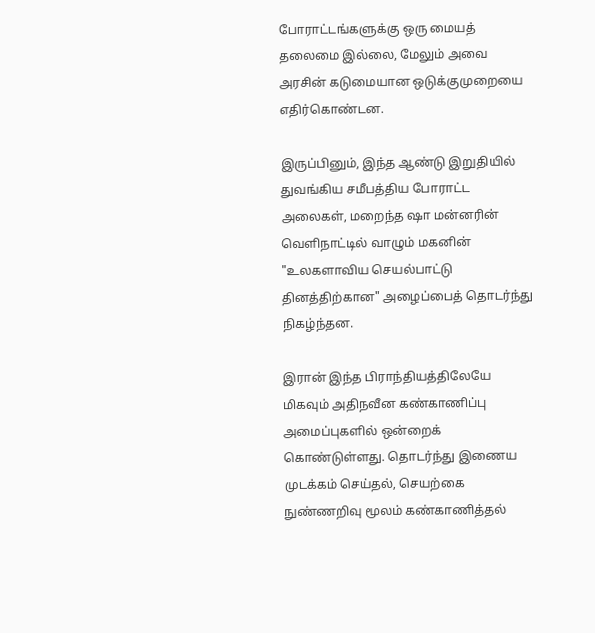போராட்டங்களுக்கு ஒரு மையத் தலைமை இல்லை, மேலும் அவை அரசின் கடுமையான ஒடுக்குமுறையை எதிர்கொண்டன.

இருப்பினும், இந்த ஆண்டு இறுதியில் துவங்கிய சமீபத்திய போராட்ட அலைகள், மறைந்த ஷா மன்னரின் வெளிநாட்டில் வாழும் மகனின் "உலகளாவிய செயல்பாட்டு தினத்திற்கான" அழைப்பைத் தொடர்ந்து நிகழ்ந்தன.

இரான் இந்த பிராந்தியத்திலேயே மிகவும் அதிநவீன கண்காணிப்பு அமைப்புகளில் ஒன்றைக் கொண்டுள்ளது. தொடர்ந்து இணைய முடக்கம் செய்தல், செயற்கை நுண்ணறிவு மூலம் கண்காணித்தல்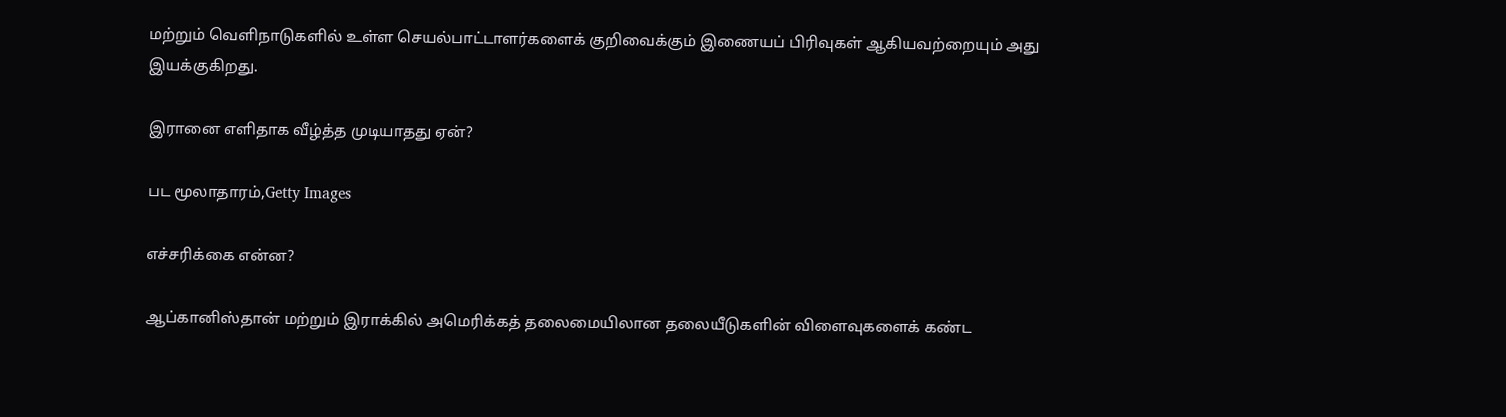மற்றும் வெளிநாடுகளில் உள்ள செயல்பாட்டாளர்களைக் குறிவைக்கும் இணையப் பிரிவுகள் ஆகியவற்றையும் அது இயக்குகிறது.

இரானை எளிதாக வீழ்த்த முடியாதது ஏன்?

பட மூலாதாரம்,Getty Images

எச்சரிக்கை என்ன?

ஆப்கானிஸ்தான் மற்றும் இராக்கில் அமெரிக்கத் தலைமையிலான தலையீடுகளின் விளைவுகளைக் கண்ட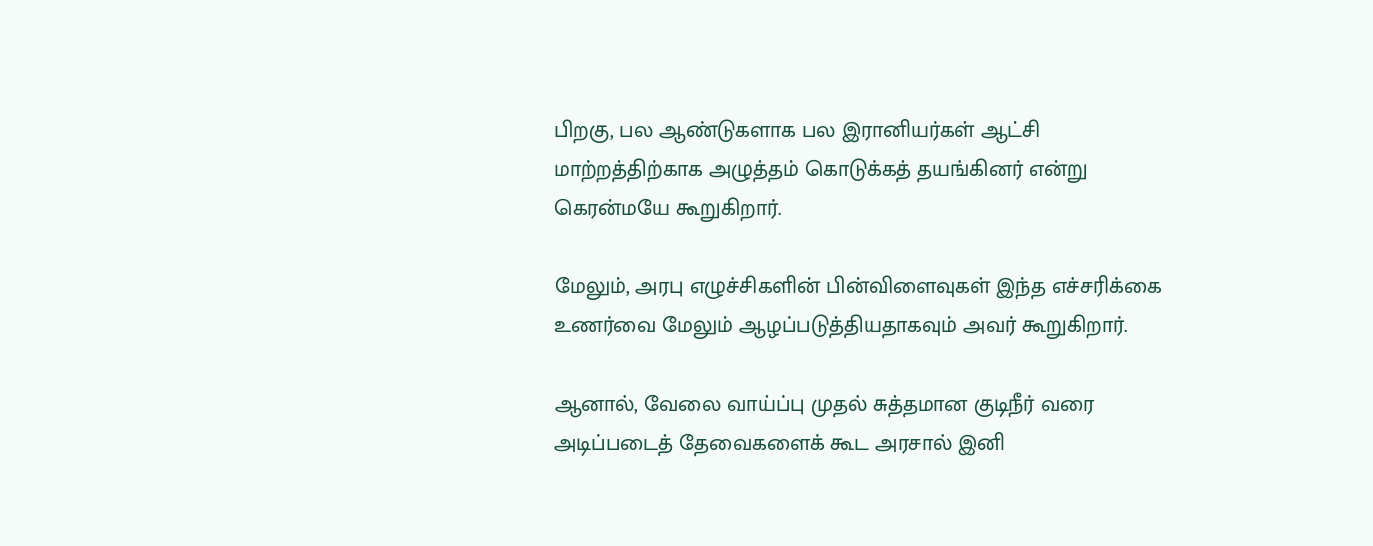பிறகு, பல ஆண்டுகளாக பல இரானியர்கள் ஆட்சி மாற்றத்திற்காக அழுத்தம் கொடுக்கத் தயங்கினர் என்று கெரன்மயே கூறுகிறார்.

மேலும், அரபு எழுச்சிகளின் பின்விளைவுகள் இந்த எச்சரிக்கை உணர்வை மேலும் ஆழப்படுத்தியதாகவும் அவர் கூறுகிறார்.

ஆனால், வேலை வாய்ப்பு முதல் சுத்தமான குடிநீர் வரை அடிப்படைத் தேவைகளைக் கூட அரசால் இனி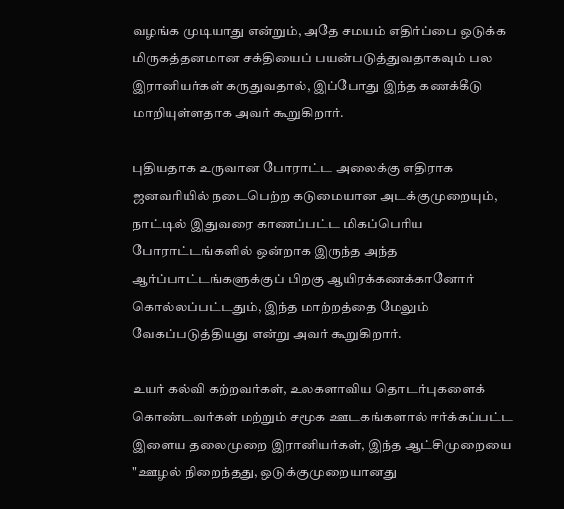வழங்க முடியாது என்றும், அதே சமயம் எதிர்ப்பை ஒடுக்க மிருகத்தனமான சக்தியைப் பயன்படுத்துவதாகவும் பல இரானியர்கள் கருதுவதால், இப்போது இந்த கணக்கீடு மாறியுள்ளதாக அவர் கூறுகிறார்.

புதியதாக உருவான போராட்ட அலைக்கு எதிராக ஜனவரியில் நடைபெற்ற கடுமையான அடக்குமுறையும், நாட்டில் இதுவரை காணப்பட்ட மிகப்பெரிய போராட்டங்களில் ஒன்றாக இருந்த அந்த ஆர்ப்பாட்டங்களுக்குப் பிறகு ஆயிரக்கணக்கானோர் கொல்லப்பட்டதும், இந்த மாற்றத்தை மேலும் வேகப்படுத்தியது என்று அவர் கூறுகிறார்.

உயர் கல்வி கற்றவர்கள், உலகளாவிய தொடர்புகளைக் கொண்டவர்கள் மற்றும் சமூக ஊடகங்களால் ஈர்க்கப்பட்ட இளைய தலைமுறை இரானியர்கள், இந்த ஆட்சிமுறையை "ஊழல் நிறைந்தது, ஒடுக்குமுறையானது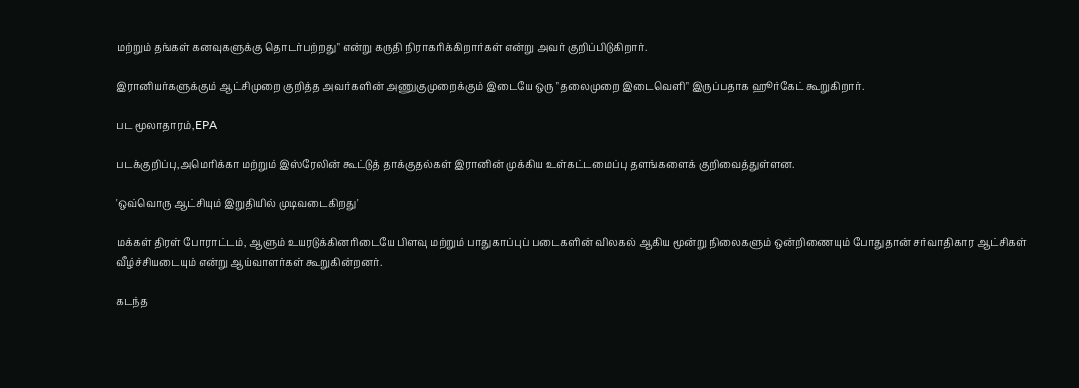மற்றும் தங்கள் கனவுகளுக்கு தொடர்பற்றது" என்று கருதி நிராகரிக்கிறார்கள் என்று அவர் குறிப்பிடுகிறார்.

இரானியர்களுக்கும் ஆட்சிமுறை குறித்த அவர்களின் அணுகுமுறைக்கும் இடையே ஒரு "தலைமுறை இடைவெளி" இருப்பதாக ஹூர்கேட் கூறுகிறார்.

பட மூலாதாரம்,EPA

படக்குறிப்பு,அமெரிக்கா மற்றும் இஸ்ரேலின் கூட்டுத் தாக்குதல்கள் இரானின் முக்கிய உள்கட்டமைப்பு தளங்களைக் குறிவைத்துள்ளன.

'ஒவ்வொரு ஆட்சியும் இறுதியில் முடிவடைகிறது'

மக்கள் திரள் போராட்டம், ஆளும் உயரடுக்கினரிடையே பிளவு மற்றும் பாதுகாப்புப் படைகளின் விலகல் ஆகிய மூன்று நிலைகளும் ஒன்றிணையும் போதுதான் சர்வாதிகார ஆட்சிகள் வீழ்ச்சியடையும் என்று ஆய்வாளர்கள் கூறுகின்றனர்.

கடந்த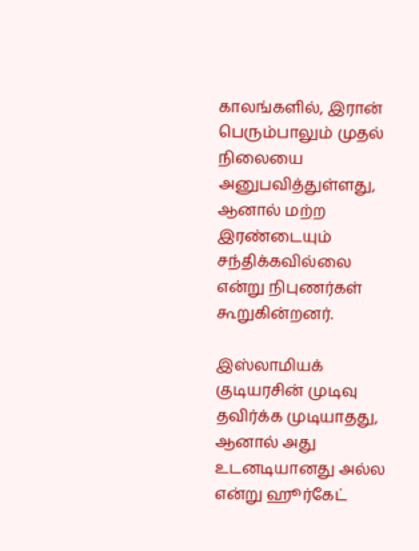காலங்களில், இரான் பெரும்பாலும் முதல் நிலையை அனுபவித்துள்ளது, ஆனால் மற்ற இரண்டையும் சந்திக்கவில்லை என்று நிபுணர்கள் கூறுகின்றனர்.

இஸ்லாமியக் குடியரசின் முடிவு தவிர்க்க முடியாதது, ஆனால் அது உடனடியானது அல்ல என்று ஹூர்கேட்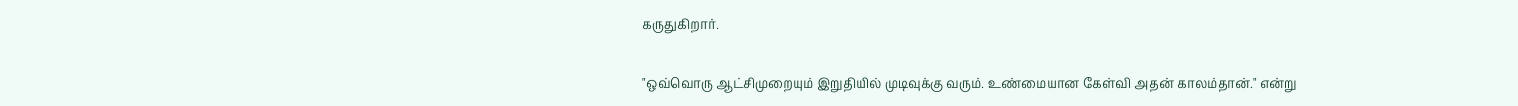கருதுகிறார்.

"ஒவ்வொரு ஆட்சிமுறையும் இறுதியில் முடிவுக்கு வரும். உண்மையான கேள்வி அதன் காலம்தான்." என்று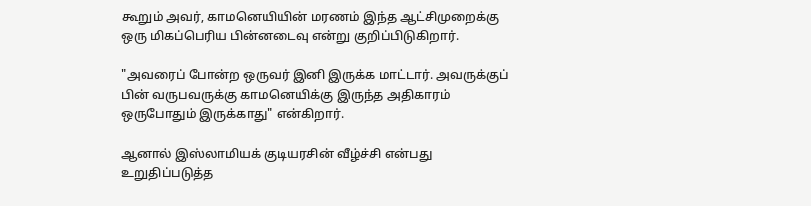கூறும் அவர், காமனெயியின் மரணம் இந்த ஆட்சிமுறைக்கு ஒரு மிகப்பெரிய பின்னடைவு என்று குறிப்பிடுகிறார்.

"அவரைப் போன்ற ஒருவர் இனி இருக்க மாட்டார். அவருக்குப் பின் வருபவருக்கு காமனெயிக்கு இருந்த அதிகாரம் ஒருபோதும் இருக்காது" என்கிறார்.

ஆனால் இஸ்லாமியக் குடியரசின் வீழ்ச்சி என்பது உறுதிப்படுத்த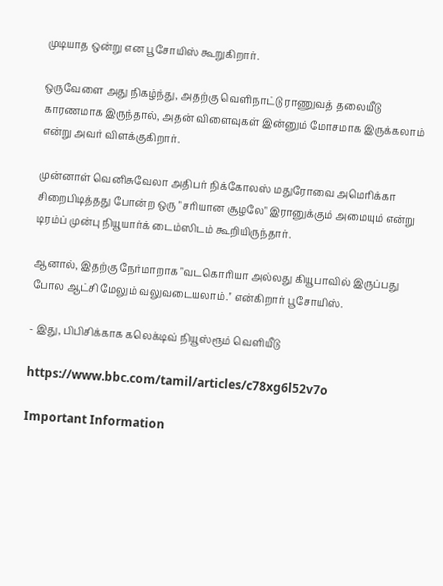முடியாத ஒன்று என பூசோயிஸ் கூறுகிறார்.

ஒருவேளை அது நிகழ்ந்து, அதற்கு வெளிநாட்டு ராணுவத் தலையீடு காரணமாக இருந்தால், அதன் விளைவுகள் இன்னும் மோசமாக இருக்கலாம் என்று அவர் விளக்குகிறார்.

முன்னாள் வெனிசுவேலா அதிபர் நிக்கோலஸ் மதுரோவை அமெரிக்கா சிறைபிடித்தது போன்ற ஒரு "சரியான சூழலே" இரானுக்கும் அமையும் என்று டிரம்ப் முன்பு நியூயார்க் டைம்ஸிடம் கூறியிருந்தார்.

ஆனால், இதற்கு நேர்மாறாக "வடகொரியா அல்லது கியூபாவில் இருப்பது போல ஆட்சி மேலும் வலுவடையலாம்.'' என்கிறார் பூசோயிஸ்.

- இது, பிபிசிக்காக கலெக்டிவ் நியூஸ்ரூம் வெளியீடு

https://www.bbc.com/tamil/articles/c78xg6l52v7o

Important Information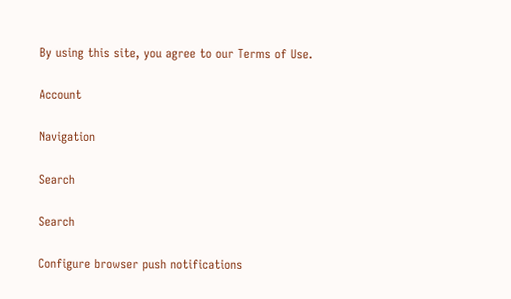By using this site, you agree to our Terms of Use.

Account

Navigation

Search

Search

Configure browser push notifications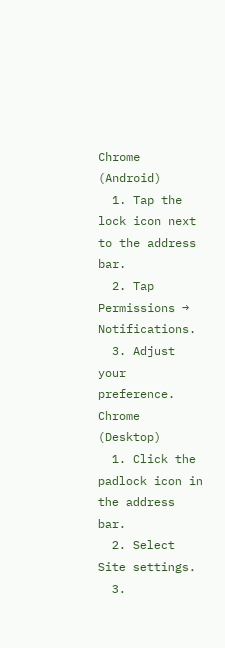Chrome (Android)
  1. Tap the lock icon next to the address bar.
  2. Tap Permissions → Notifications.
  3. Adjust your preference.
Chrome (Desktop)
  1. Click the padlock icon in the address bar.
  2. Select Site settings.
  3.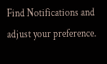Find Notifications and adjust your preference.